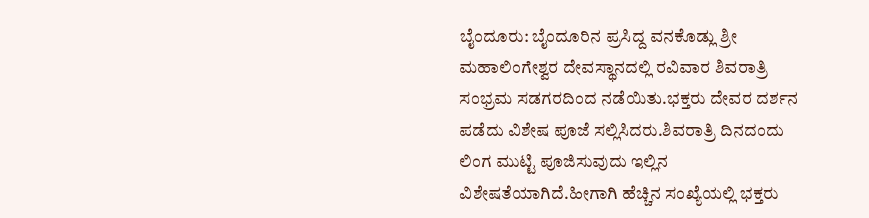ಬೈಂದೂರು: ಬೈಂದೂರಿನ ಪ್ರಸಿದ್ದ ವನಕೊಡ್ಲು ಶ್ರೀ ಮಹಾಲಿಂಗೇಶ್ವರ ದೇವಸ್ಥಾನದಲ್ಲಿ ರವಿವಾರ ಶಿವರಾತ್ರಿ ಸಂಭ್ರಮ ಸಡಗರದಿಂದ ನಡೆಯಿತು.ಭಕ್ತರು ದೇವರ ದರ್ಶನ ಪಡೆದು ವಿಶೇಷ ಪೂಜೆ ಸಲ್ಲಿಸಿದರು.ಶಿವರಾತ್ರಿ ದಿನದಂದು ಲಿಂಗ ಮುಟ್ಟಿ ಪೂಜಿಸುವುದು ಇಲ್ಲಿನ ವಿಶೇಷತೆಯಾಗಿದೆ.ಹೀಗಾಗಿ ಹೆಚ್ಚಿನ ಸಂಖ್ಯೆಯಲ್ಲಿ ಭಕ್ತರು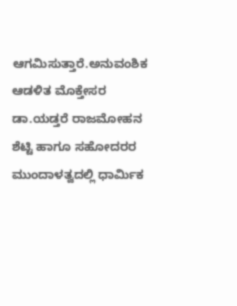ಆಗಮಿಸುತ್ತಾರೆ.ಅನುವಂಶಿಕ ಆಡಳಿತ ಮೊಕ್ತೇಸರ ಡಾ.ಯಡ್ತರೆ ರಾಜಮೋಹನ ಶೆಟ್ಟಿ ಹಾಗೂ ಸಹೋದರರ ಮುಂದಾಳತ್ವದಲ್ಲಿ ಧಾರ್ಮಿಕ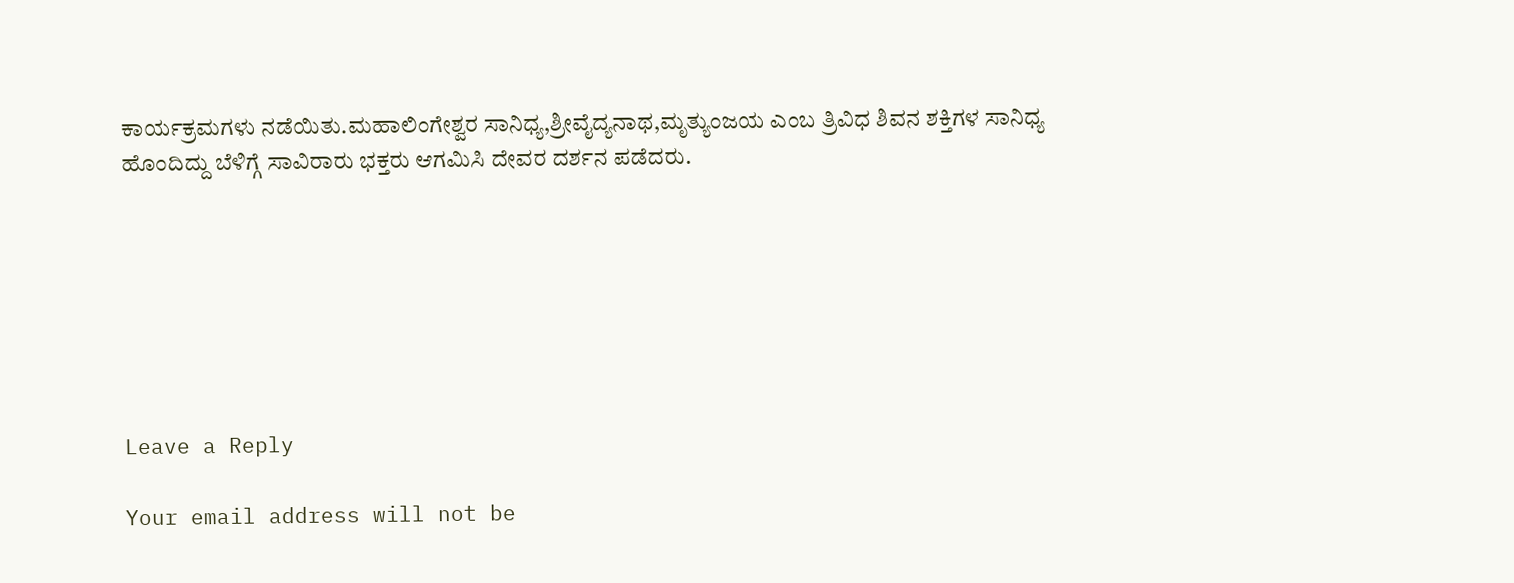ಕಾರ್ಯಕ್ರಮಗಳು ನಡೆಯಿತು.ಮಹಾಲಿಂಗೇಶ್ವರ ಸಾನಿಧ್ಯ,ಶ್ರೀವೈದ್ಯನಾಥ,ಮೃತ್ಯುಂಜಯ ಎಂಬ ತ್ರಿವಿಧ ಶಿವನ ಶಕ್ತಿಗಳ ಸಾನಿಧ್ಯ ಹೊಂದಿದ್ದು ಬೆಳಿಗ್ಗೆ ಸಾವಿರಾರು ಭಕ್ತರು ಆಗಮಿಸಿ ದೇವರ ದರ್ಶನ ಪಡೆದರು.







Leave a Reply

Your email address will not be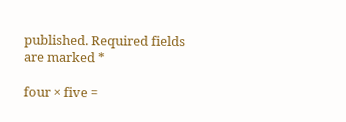published. Required fields are marked *

four × five =